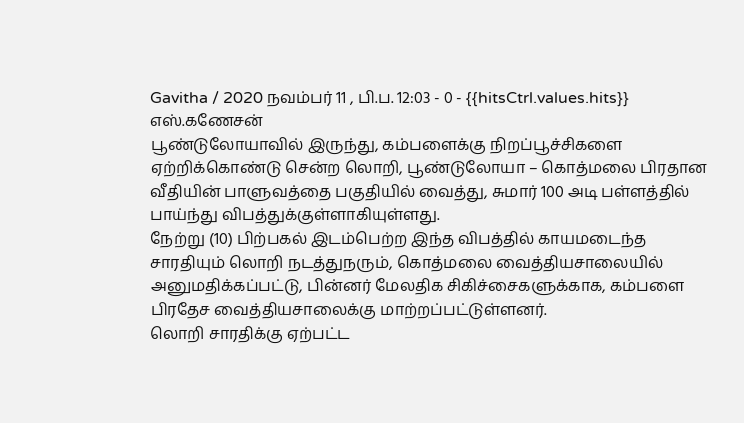Gavitha / 2020 நவம்பர் 11 , பி.ப. 12:03 - 0 - {{hitsCtrl.values.hits}}
எஸ்.கணேசன்
பூண்டுலோயாவில் இருந்து, கம்பளைக்கு நிறப்பூச்சிகளை ஏற்றிக்கொண்டு சென்ற லொறி, பூண்டுலோயா – கொத்மலை பிரதான வீதியின் பாளுவத்தை பகுதியில் வைத்து, சுமார் 100 அடி பள்ளத்தில் பாய்ந்து விபத்துக்குள்ளாகியுள்ளது.
நேற்று (10) பிற்பகல் இடம்பெற்ற இந்த விபத்தில் காயமடைந்த சாரதியும் லொறி நடத்துநரும், கொத்மலை வைத்தியசாலையில் அனுமதிக்கப்பட்டு, பின்னர் மேலதிக சிகிச்சைகளுக்காக, கம்பளை பிரதேச வைத்தியசாலைக்கு மாற்றப்பட்டுள்ளனர்.
லொறி சாரதிக்கு ஏற்பட்ட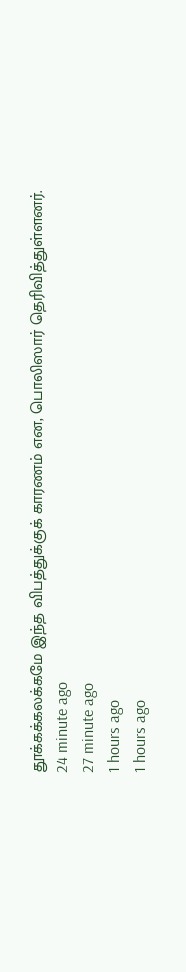தூக்கக்கலக்கமே இந்த விபத்துக்குக் காரணம் என, பொலிஸார் தெரிவித்துள்ளனர்.
24 minute ago
27 minute ago
1 hours ago
1 hours ago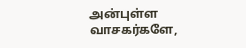அன்புள்ள வாசகர்களே,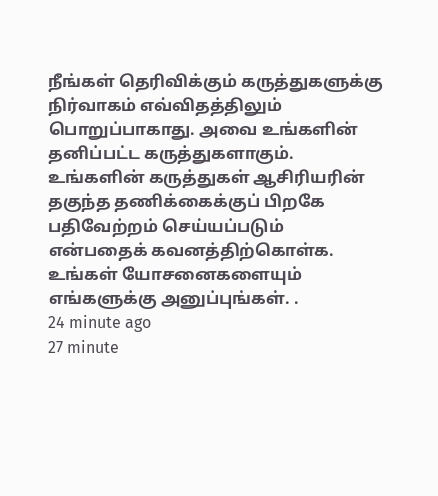நீங்கள் தெரிவிக்கும் கருத்துகளுக்கு நிர்வாகம் எவ்விதத்திலும் பொறுப்பாகாது. அவை உங்களின் தனிப்பட்ட கருத்துகளாகும். உங்களின் கருத்துகள் ஆசிரியரின் தகுந்த தணிக்கைக்குப் பிறகே பதிவேற்றம் செய்யப்படும் என்பதைக் கவனத்திற்கொள்க. உங்கள் யோசனைகளையும் எங்களுக்கு அனுப்புங்கள். .
24 minute ago
27 minute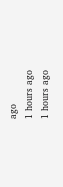ago
1 hours ago
1 hours ago